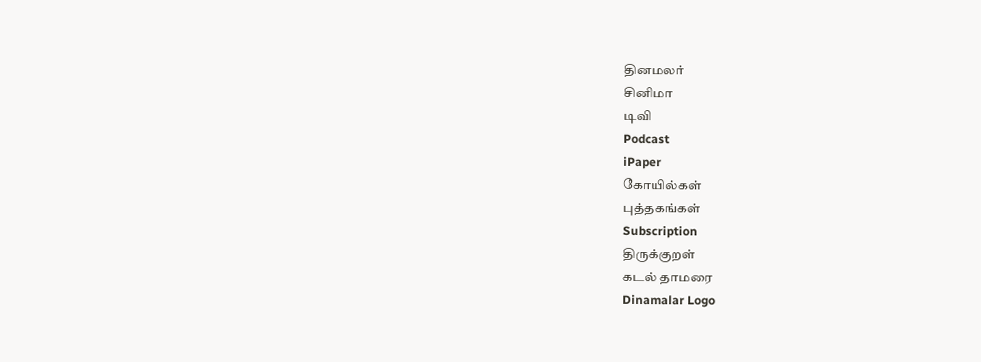தினமலர்
சினிமா
டிவி
Podcast
iPaper
கோயில்கள்
புத்தகங்கள்
Subscription
திருக்குறள்
கடல் தாமரை
Dinamalar Logo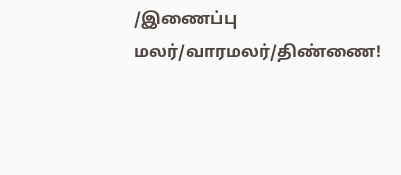/இணைப்பு மலர்/வாரமலர்/திண்ணை!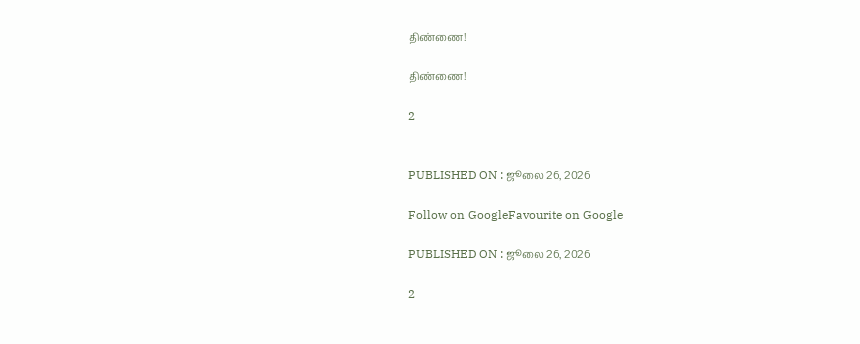திண்ணை!

திண்ணை!

2


PUBLISHED ON : ஜூலை 26, 2026

Follow on GoogleFavourite on Google

PUBLISHED ON : ஜூலை 26, 2026

2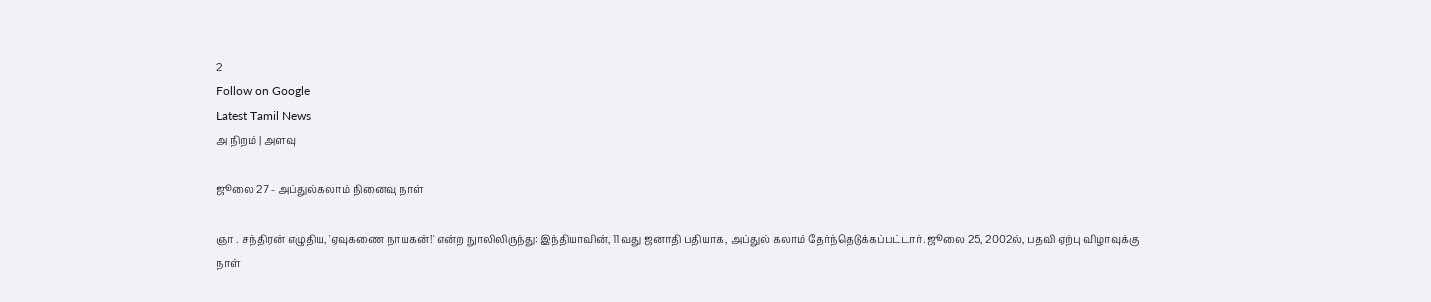2
Follow on Google
Latest Tamil News
அ நிறம் | அளவு

ஜூலை 27 - அப்துல்கலாம் நினைவு நாள்

ஞா . சந்திரன் எழுதிய, 'ஏவுகணை நாயகன்!' என்ற நுாலிலிருந்து: இந்தியாவின், 11வது ஜனாதி பதியாக, அப்துல் கலாம் தேர்ந்தெடுக்கப்பட்டார். ஜூலை 25, 2002ல், பதவி ஏற்பு விழாவுக்கு நாள்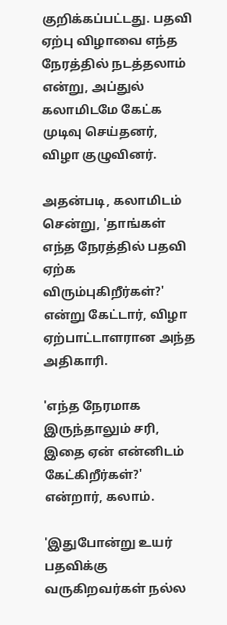குறிக்கப்பட்டது. பதவி ஏற்பு விழாவை எந்த நேரத்தில் நடத்தலாம் என்று, அப்துல் கலாமிடமே கேட்க முடிவு செய்தனர், விழா குழுவினர்.

அதன்படி, கலாமிடம் சென்று, 'தாங்கள் எந்த நேரத்தில் பதவி ஏற்க விரும்புகிறீர்கள்?' என்று கேட்டார், விழா ஏற்பாட்டாளரான அந்த அதிகாரி.

'எந்த நேரமாக இருந்தாலும் சரி, இதை ஏன் என்னிடம் கேட்கிறீர்கள்?' என்றார், கலாம்.

'இதுபோன்று உயர் பதவிக்கு வருகிறவர்கள் நல்ல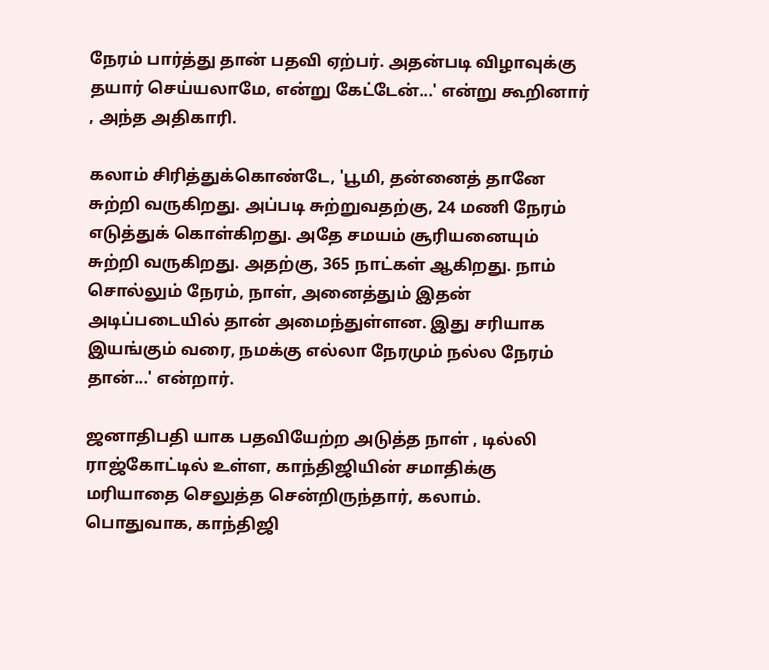நேரம் பார்த்து தான் பதவி ஏற்பர். அதன்படி விழாவுக்கு தயார் செய்யலாமே, என்று கேட்டேன்...' என்று கூறினார் , அந்த அதிகாரி.

கலாம் சிரித்துக்கொண்டே, 'பூமி, தன்னைத் தானே சுற்றி வருகிறது. அப்படி சுற்றுவதற்கு, 24 மணி நேரம் எடுத்துக் கொள்கிறது. அதே சமயம் சூரியனையும் சுற்றி வருகிறது. அதற்கு, 365 நாட்கள் ஆகிறது. நாம் சொல்லும் நேரம், நாள், அனைத்தும் இதன் அடிப்படையில் தான் அமைந்துள்ளன. இது சரியாக இயங்கும் வரை, நமக்கு எல்லா நேரமும் நல்ல நேரம் தான்...' என்றார்.

ஜனாதிபதி யாக பதவியேற்ற அடுத்த நாள் , டில்லி ராஜ்கோட்டில் உள்ள, காந்திஜியின் சமாதிக்கு மரியாதை செலுத்த சென்றிருந்தார், கலாம். பொதுவாக, காந்திஜி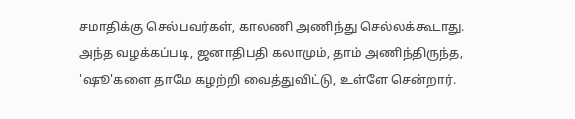சமாதிக்கு செல்பவர்கள், காலணி அணிந்து செல்லக்கூடாது. அந்த வழக்கப்படி, ஜனாதிபதி கலாமும், தாம் அணிந்திருந்த, 'ஷூ'களை தாமே கழற்றி வைத்துவிட்டு, உள்ளே சென்றார்.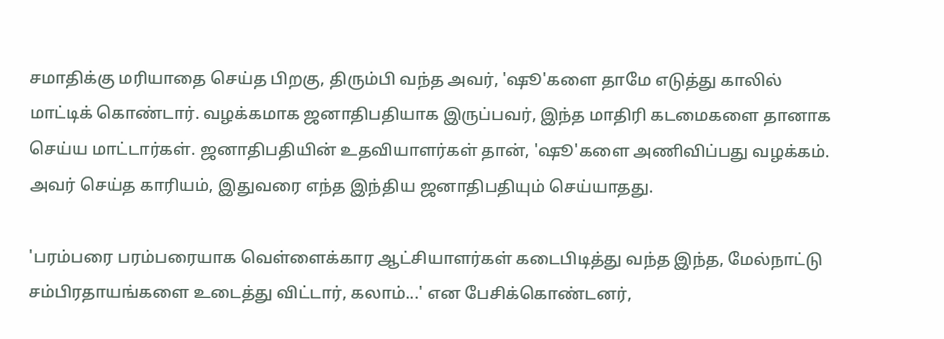சமாதிக்கு மரியாதை செய்த பிறகு, திரும்பி வந்த அவர், 'ஷூ'களை தாமே எடுத்து காலில் மாட்டிக் கொண்டார். வழக்கமாக ஜனாதிபதியாக இருப்பவர், இந்த மாதிரி கடமைகளை தானாக செய்ய மாட்டார்கள். ஜனாதிபதியின் உதவியாளர்கள் தான், 'ஷூ'களை அணிவிப்பது வழக்கம். அவர் செய்த காரியம், இதுவரை எந்த இந்திய ஜனாதிபதியும் செய்யாதது.

'பரம்பரை பரம்பரையாக வெள்ளைக்கார ஆட்சியாளர்கள் கடைபிடித்து வந்த இந்த, மேல்நாட்டு சம்பிரதாயங்களை உடைத்து விட்டார், கலாம்...' என பேசிக்கொண்டனர்,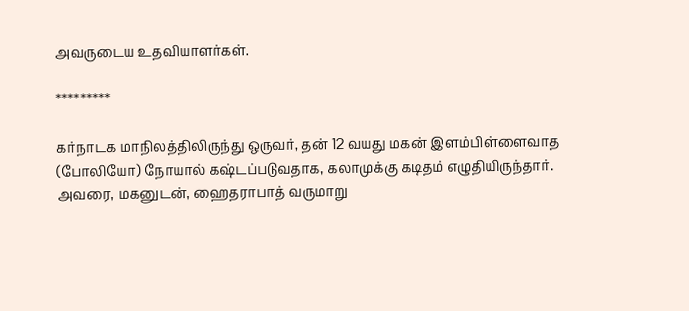அவருடைய உதவியாளர்கள்.

*********

கர்நாடக மாநிலத்திலிருந்து ஒருவர், தன் 12 வயது மகன் இளம்பிள்ளைவாத (போலியோ) நோயால் கஷ்டப்படுவதாக, கலாமுக்கு கடிதம் எழுதியிருந்தார். அவரை, மகனுடன், ஹைதராபாத் வருமாறு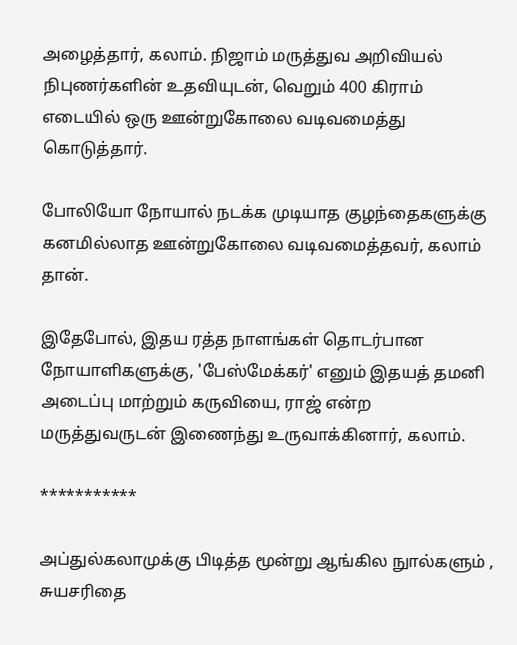அழைத்தார், கலாம். நிஜாம் மருத்துவ அறிவியல் நிபுணர்களின் உதவியுடன், வெறும் 400 கிராம் எடையில் ஒரு ஊன்றுகோலை வடிவமைத்து கொடுத்தார்.

போலியோ நோயால் நடக்க முடியாத குழந்தைகளுக்கு கனமில்லாத ஊன்றுகோலை வடிவமைத்தவர், கலாம் தான்.

இதேபோல், இதய ரத்த நாளங்கள் தொடர்பான நோயாளிகளுக்கு, 'பேஸ்மேக்கர்' எனும் இதயத் தமனி அடைப்பு மாற்றும் கருவியை, ராஜ் என்ற மருத்துவருடன் இணைந்து உருவாக்கினார், கலாம்.

***********

அப்துல்கலாமுக்கு பிடித்த மூன்று ஆங்கில நுால்களும் , சுயசரிதை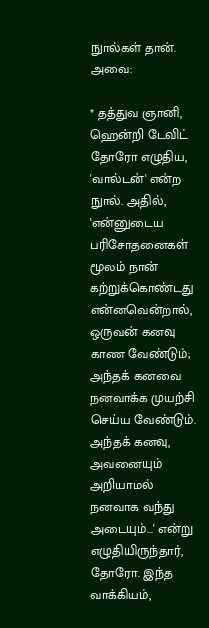நுால்கள் தான். அவை:

* தத்துவ ஞானி, ஹென்றி டேவிட் தோரோ எழுதிய, 'வால்டன்' என்ற நுால். அதில், 'என்னுடைய பரிசோதனைகள் மூலம் நான் கற்றுக்கொண்டது என்னவென்றால், ஒருவன் கனவு காண வேண்டும்; அந்தக் கனவை நனவாக்க முயற்சி செய்ய வேண்டும். அந்தக் கனவு, அவனையும் அறியாமல் நனவாக வந்து அடையும்...' என்று எழுதியிருந்தார், தோரோ. இந்த வாக்கியம்,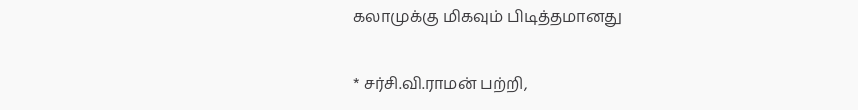கலாமுக்கு மிகவும் பிடித்தமானது

* சர்சி.வி.ராமன் பற்றி,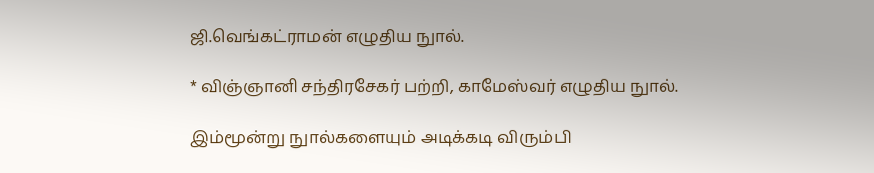ஜி.வெங்கட்ராமன் எழுதிய நுால்.

* விஞ்ஞானி சந்திரசேகர் பற்றி, காமேஸ்வர் எழுதிய நுால்.

இம்மூன்று நுால்களையும் அடிக்கடி விரும்பி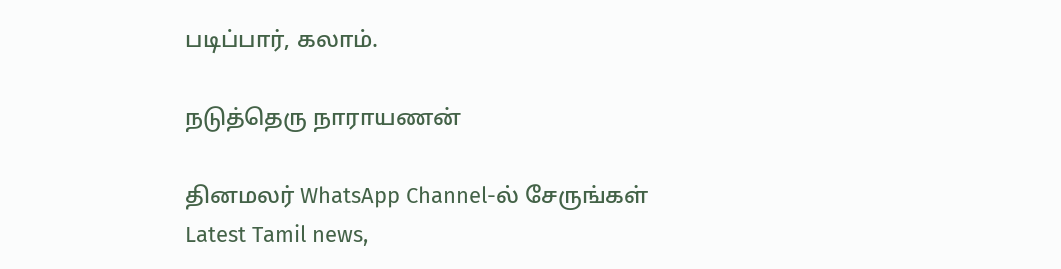படிப்பார், கலாம்.

நடுத்தெரு நாராயணன்

தினமலர் WhatsApp Channel-ல் சேருங்கள்
Latest Tamil news,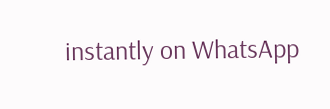instantly on WhatsApp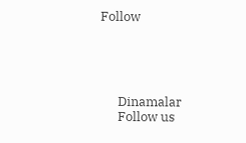Follow





      Dinamalar
      Follow us